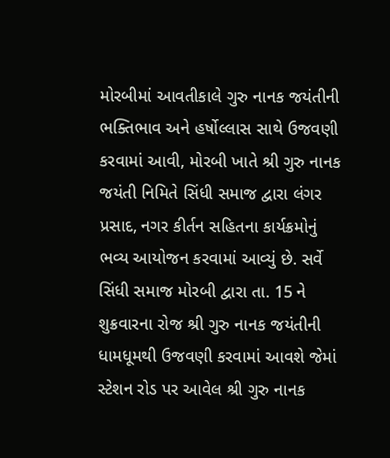મોરબીમાં આવતીકાલે ગુરુ નાનક જયંતીની ભક્તિભાવ અને હર્ષોલ્લાસ સાથે ઉજવણી કરવામાં આવી, મોરબી ખાતે શ્રી ગુરુ નાનક જયંતી નિમિતે સિંધી સમાજ દ્વારા લંગર પ્રસાદ, નગર કીર્તન સહિતના કાર્યક્રમોનું ભવ્ય આયોજન કરવામાં આવ્યું છે. સર્વે સિંધી સમાજ મોરબી દ્વારા તા. 15 ને શુક્રવારના રોજ શ્રી ગુરુ નાનક જયંતીની ધામધૂમથી ઉજવણી કરવામાં આવશે જેમાં સ્ટેશન રોડ પર આવેલ શ્રી ગુરુ નાનક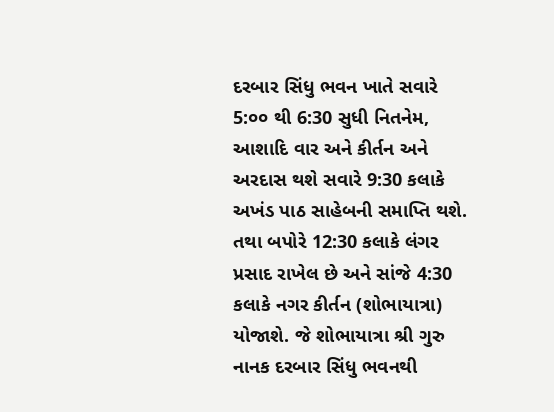દરબાર સિંધુ ભવન ખાતે સવારે 5:૦૦ થી 6:30 સુધી નિતનેમ, આશાદિ વાર અને કીર્તન અને અરદાસ થશે સવારે 9:30 કલાકે અખંડ પાઠ સાહેબની સમાપ્તિ થશે.
તથા બપોરે 12:30 કલાકે લંગર પ્રસાદ રાખેલ છે અને સાંજે 4:30 કલાકે નગર કીર્તન (શોભાયાત્રા) યોજાશે. જે શોભાયાત્રા શ્રી ગુરુ નાનક દરબાર સિંધુ ભવનથી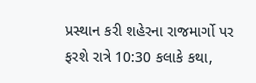પ્રસ્થાન કરી શહેરના રાજમાર્ગો પર ફરશે રાત્રે 10:30 કલાકે કથા,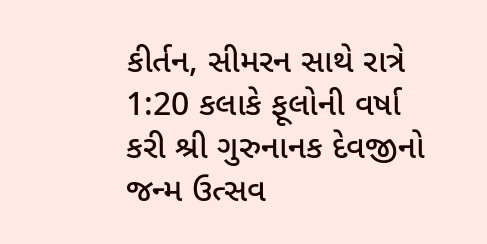કીર્તન, સીમરન સાથે રાત્રે 1:20 કલાકે ફૂલોની વર્ષા કરી શ્રી ગુરુનાનક દેવજીનો જન્મ ઉત્સવ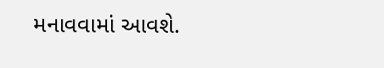મનાવવામાં આવશે.